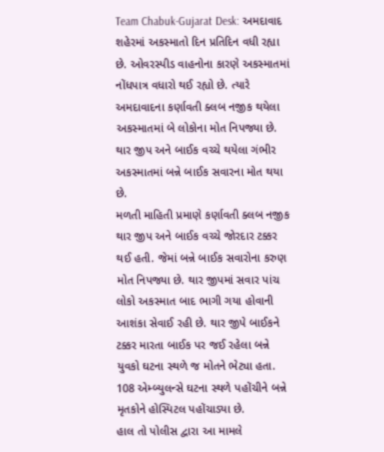Team Chabuk-Gujarat Desk: અમદાવાદ શહેરમાં અકસ્માતો દિન પ્રતિદિન વધી રહ્યા છે. ઓવરસ્પીડ વાહનોના કારણે અકસ્માતમાં નોંધપાત્ર વધારો થઈ રહ્યો છે. ત્યારે અમદાવાદના કર્ણાવતી ક્લબ નજીક થયેલા અકસ્માતમાં બે લોકોના મોત નિપજ્યા છે. થાર જીપ અને બાઈક વચ્ચે થયેલા ગંભીર અકસ્માતમાં બન્ને બાઈક સવારના મોત થયા છે.
મળતી માહિતી પ્રમાણે કર્ણાવતી ક્લબ નજીક થાર જીપ અને બાઈક વચ્ચે જોરદાર ટક્કર થઈ હતી. જેમાં બન્ને બાઈક સવારોના કરુણ મોત નિપજ્યા છે. થાર જીપમાં સવાર પાંચ લોકો અકસ્માત બાદ ભાગી ગયા હોવાની આશંકા સેવાઈ રહી છે. થાર જીપે બાઈકને ટક્કર મારતા બાઈક પર જઈ રહેલા બન્ને યુવકો ઘટના સ્થળે જ મોતને ભેટ્યા હતા. 108 એમ્બ્યુલન્સે ઘટના સ્થળે પહોંચીને બન્ને મૃતકોને હોસ્પિટલ પહોંચાડ્યા છે.
હાલ તો પોલીસ દ્વારા આ મામલે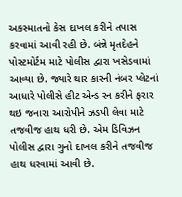અકસ્માતનો કેસ દાખલ કરીને તપાસ કરવામાં આવી રહી છે. બંન્ને મૃતદેહને પોસ્ટમોર્ટમ માટે પોલીસ દ્વારા ખસેડવામાં આવ્યા છે. જ્યારે થાર કારની નંબર પ્લેટનાં આધારે પોલીસે હીટ એન્ડ રન કરીને ફરાર થઇ જનારા આરોપીને ઝડપી લેવા માટે તજવીજ હાથ ધરી છે. એમ ડિવિઝન પોલીસ દ્વારા ગુનો દાખલ કરીને તજવીજ હાથ ધરવામાં આવી છે.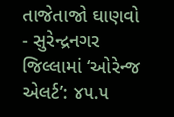તાજેતાજો ઘાણવો
- સુરેન્દ્રનગર જિલ્લામાં ‘ઓરેન્જ એલર્ટ’: ૪૫.૫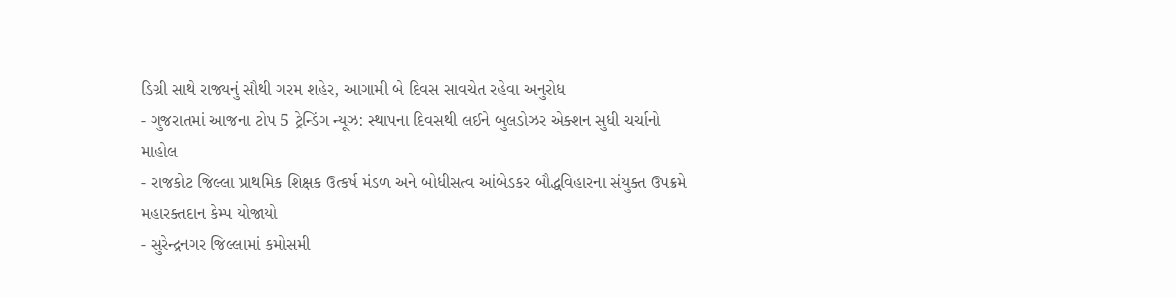ડિગ્રી સાથે રાજ્યનું સૌથી ગરમ શહેર, આગામી બે દિવસ સાવચેત રહેવા અનુરોધ
- ગુજરાતમાં આજના ટોપ 5 ટ્રેન્ડિંગ ન્યૂઝ: સ્થાપના દિવસથી લઈને બુલડોઝર એક્શન સુધી ચર્ચાનો માહોલ
- રાજકોટ જિલ્લા પ્રાથમિક શિક્ષક ઉત્કર્ષ મંડળ અને બોધીસત્વ આંબેડકર બૌદ્ધવિહારના સંયુક્ત ઉપક્રમે મહારક્તદાન કેમ્પ યોજાયો
- સુરેન્દ્રનગર જિલ્લામાં કમોસમી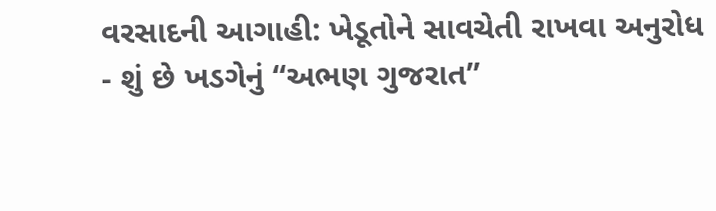વરસાદની આગાહી: ખેડૂતોને સાવચેતી રાખવા અનુરોધ
- શું છે ખડગેનું “અભણ ગુજરાત”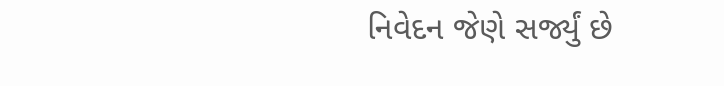નિવેદન જેણે સર્જ્યું છે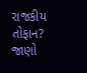રાજકીય તોફાન? જાણો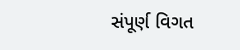સંપૂર્ણ વિગત